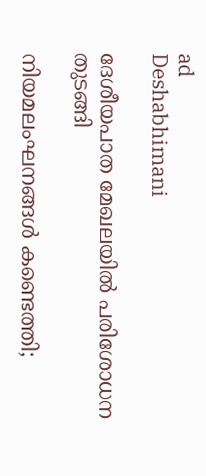ad
Deshabhimani

ദേശീയപാത മേഖലയിൽ പരിശോധന തുടങ്ങി

നിയമലംഘനങ്ങൾ കണ്ടെത്തി;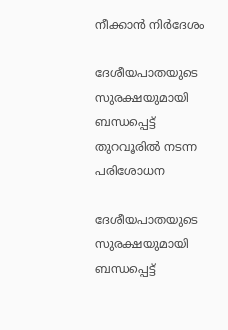നീക്കാൻ നിർദേശം

ദേശീയപാതയുടെ സുരക്ഷയുമായി ബന്ധപ്പെട്ട്‌ തുറവൂരിൽ നടന്ന പരിശോധന

ദേശീയപാതയുടെ സുരക്ഷയുമായി ബന്ധപ്പെട്ട്‌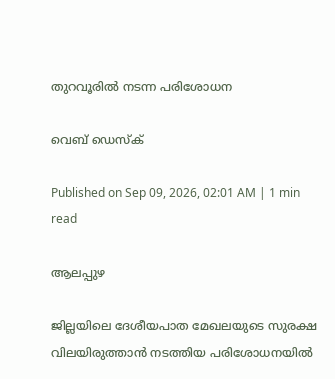തുറവൂരിൽ നടന്ന പരിശോധന

വെബ് ഡെസ്ക്

Published on Sep 09, 2026, 02:01 AM | 1 min read

ആലപ്പുഴ

ജില്ലയിലെ ദേശീയപാത മേഖലയുടെ സുരക്ഷ വിലയിരുത്താൻ നടത്തിയ പരിശോധനയിൽ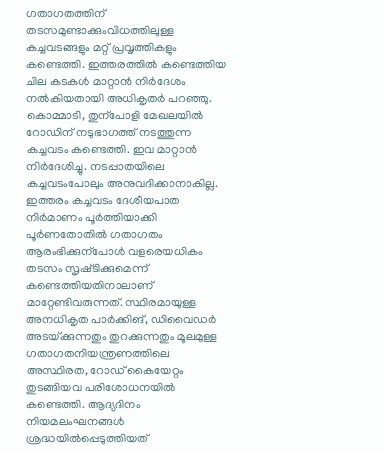ഗതാഗതത്തിന്‌ തടസമുണ്ടാക്കുംവിധത്തിലുള്ള കച്ചവടങ്ങളും മറ്റ്‌ പ്രവൃത്തികളും കണ്ടെത്തി. ഇത്തരത്തിൽ കണ്ടെത്തിയ ചില കടകൾ മാറ്റാൻ നിർദേശം നൽകിയതായി അധികൃതർ പറഞ്ഞു. കൊമ്മാടി, തുന്പോളി മേഖലയിൽ റോഡിന്‌ നടുഭാഗത്ത് നടത്തുന്ന കച്ചവടം കണ്ടെത്തി. ഇവ മാറ്റാൻ നിർദേശിച്ചു. നടപ്പാതയിലെ കച്ചവടംപോലും അനുവദിക്കാനാകില്ല. ഇത്തരം കച്ചവടം ദേശീയപാത നിർമാണം പൂർത്തിയാക്കി പൂർണതോതിൽ ഗതാഗതം ആരംഭിക്കുന്പോൾ വളരെയധികം തടസം സൃഷ്‌ടിക്കുമെന്ന്‌ കണ്ടെത്തിയതിനാലാണ്‌ മാറ്റേണ്ടിവരുന്നത്‌. സ്ഥിരമായുള്ള അനധികൃത പാർക്കിങ്‌, ഡിവൈഡർ അടയ്‌ക്കുന്നതും തുറക്കുന്നതും മൂലമുള്ള ഗതാഗതനിയന്ത്രണത്തിലെ അസ്ഥിരത, റോഡ് കൈയേറ്റം തുടങ്ങിയവ പരിശോധനയിൽ കണ്ടെത്തി. ആദ്യദിനം നിയമലംഘനങ്ങൾ ശ്രദ്ധയിൽപ്പെടുത്തിയത്‌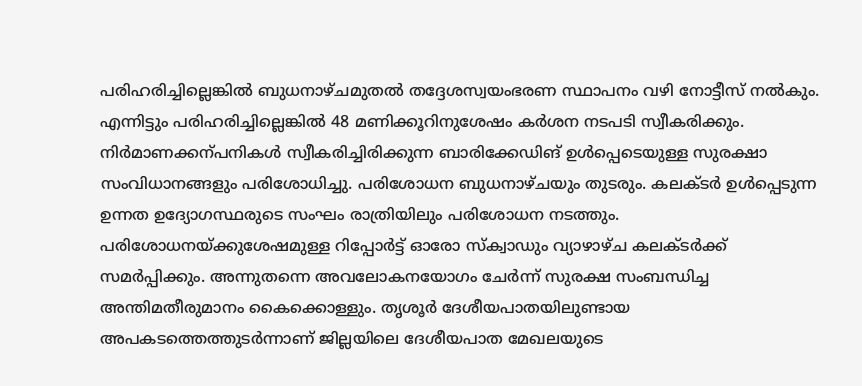പരിഹരിച്ചില്ലെങ്കിൽ ബുധനാഴ്‌ചമുതൽ തദ്ദേശസ്വയംഭരണ സ്ഥാപനം വഴി നോട്ടീസ് നൽകും. എന്നിട്ടും പരിഹരിച്ചില്ലെങ്കിൽ 48 മണിക്കൂറിനുശേഷം കർശന നടപടി സ്വീകരിക്കും. നിർമാണക്കന്പനികൾ സ്വീകരിച്ചിരിക്കുന്ന ബാരിക്കേഡിങ്‌ ഉൾപ്പെടെയുള്ള സുരക്ഷാ സംവിധാനങ്ങളും പരിശോധിച്ചു. പരിശോധന ബുധനാഴ്‌ചയും തുടരും. കലക്‌ടർ ഉൾപ്പെടുന്ന ഉന്നത ഉദ്യോഗസ്ഥരുടെ സംഘം രാത്രിയിലും പരിശോധന നടത്തും. പരിശോധനയ്‌ക്കുശേഷമുള്ള റിപ്പോർട്ട്‌ ഓരോ സ്‌ക്വാഡും വ്യാഴാഴ്‌ച കലക്‌ടർക്ക്‌ സമർപ്പിക്കും. അന്നുതന്നെ അവലോകനയോഗം ചേർന്ന്‌ സുരക്ഷ സംബന്ധിച്ച അന്തിമതീരുമാനം കൈക്കൊള്ളും. തൃശൂർ ദേശീയപാതയിലുണ്ടായ അപകടത്തെത്തുടർന്നാണ്‌ ജില്ലയിലെ ദേശീയപാത മേഖലയുടെ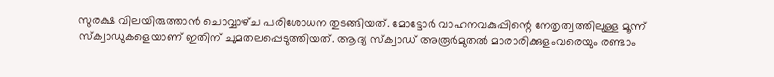സുരക്ഷ വിലയിരുത്താൻ ചൊവ്വാഴ്‌ച പരിശോധന തുടങ്ങിയത്‌. മോട്ടോർ വാഹനവകുപ്പിന്റെ നേതൃത്വത്തിലുള്ള മൂന്ന്‌ സ്‌ക്വാഡുകളെയാണ്‌ ഇതിന്‌ ചുമതലപ്പെടുത്തിയത്‌. ആദ്യ സ്‌ക്വാഡ് അരൂർമുതൽ മാരാരിക്കുളംവരെയും രണ്ടാം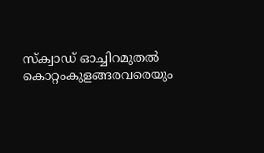സ്‌ക്വാഡ് ഓച്ചിറമുതൽ കൊറ്റംകുളങ്ങരവരെയും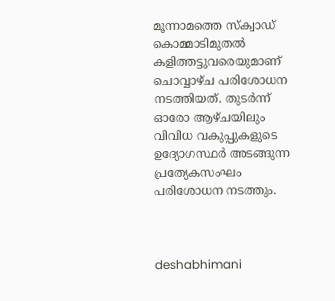മൂന്നാമത്തെ സ്‌ക്വാഡ് കൊമ്മാടിമുതൽ കളിത്തട്ടുവരെയുമാണ് ചൊവ്വാഴ്‌ച പരിശോധന നടത്തിയത്. തുടർന്ന്‌ ഓരോ ആഴ്‌ചയിലും വിവിധ വകുപ്പുകളുടെ ഉദ്യോഗസ്ഥർ അടങ്ങുന്ന പ്രത്യേകസംഘം പരിശോധന നടത്തും.



deshabhimani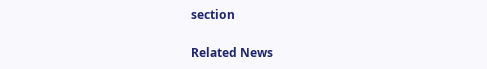section

Related News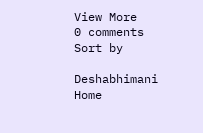View More
0 comments
Sort by

Deshabhimani
Home